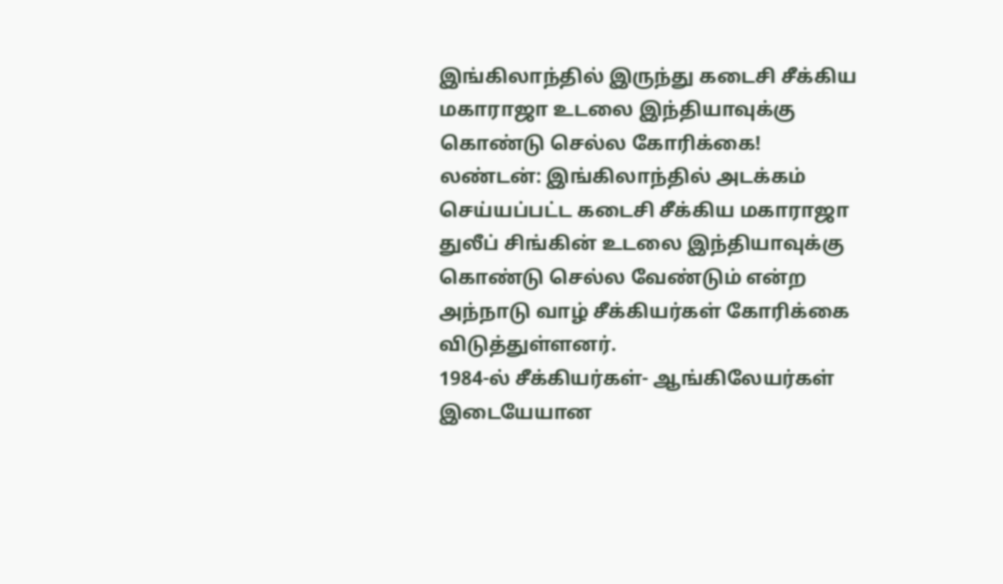இங்கிலாந்தில் இருந்து கடைசி சீக்கிய மகாராஜா உடலை இந்தியாவுக்கு கொண்டு செல்ல கோரிக்கை!
லண்டன்: இங்கிலாந்தில் அடக்கம் செய்யப்பட்ட கடைசி சீக்கிய மகாராஜா துலீப் சிங்கின் உடலை இந்தியாவுக்கு கொண்டு செல்ல வேண்டும் என்ற அந்நாடு வாழ் சீக்கியர்கள் கோரிக்கை விடுத்துள்ளனர்.
1984-ல் சீக்கியர்கள்- ஆங்கிலேயர்கள் இடையேயான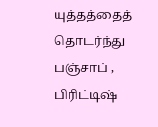யுத்தத்தைத் தொடர்ந்து பஞ்சாப் , பிரிட்டிஷ்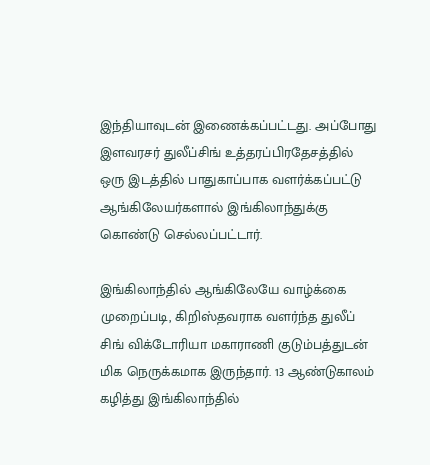இந்தியாவுடன் இணைக்கப்பட்டது. அப்போது இளவரசர் துலீப்சிங் உத்தரப்பிரதேசத்தில் ஒரு இடத்தில் பாதுகாப்பாக வளர்க்கப்பட்டு ஆங்கிலேயர்களால் இங்கிலாந்துக்கு கொண்டு செல்லப்பட்டார்.

இங்கிலாந்தில் ஆங்கிலேயே வாழ்க்கை முறைப்படி, கிறிஸ்தவராக வளர்ந்த துலீப் சிங் விக்டோரியா மகாராணி குடும்பத்துடன் மிக நெருக்கமாக இருந்தார். 13 ஆண்டுகாலம் கழித்து இங்கிலாந்தில்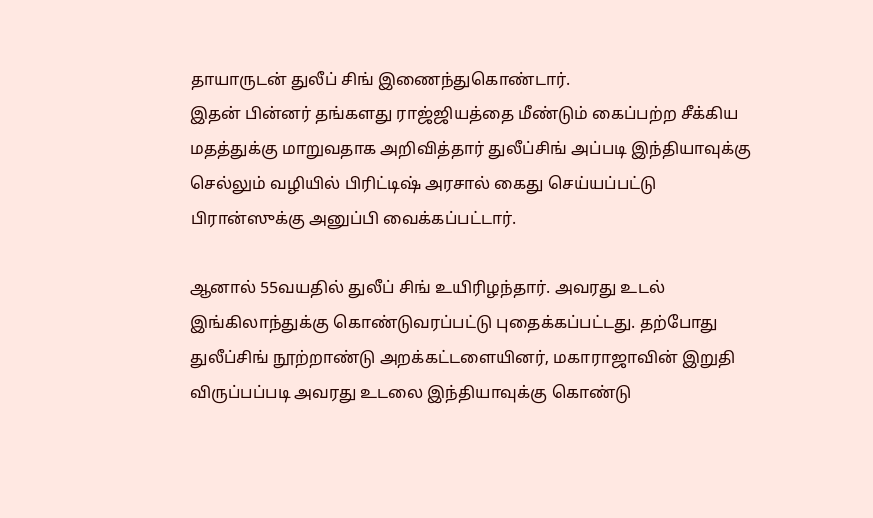தாயாருடன் துலீப் சிங் இணைந்துகொண்டார்.
இதன் பின்னர் தங்களது ராஜ்ஜியத்தை மீண்டும் கைப்பற்ற சீக்கிய மதத்துக்கு மாறுவதாக அறிவித்தார் துலீப்சிங் அப்படி இந்தியாவுக்கு செல்லும் வழியில் பிரிட்டிஷ் அரசால் கைது செய்யப்பட்டு பிரான்ஸுக்கு அனுப்பி வைக்கப்பட்டார்.

ஆனால் 55வயதில் துலீப் சிங் உயிரிழந்தார். அவரது உடல் இங்கிலாந்துக்கு கொண்டுவரப்பட்டு புதைக்கப்பட்டது. தற்போது துலீப்சிங் நூற்றாண்டு அறக்கட்டளையினர், மகாராஜாவின் இறுதி விருப்பப்படி அவரது உடலை இந்தியாவுக்கு கொண்டு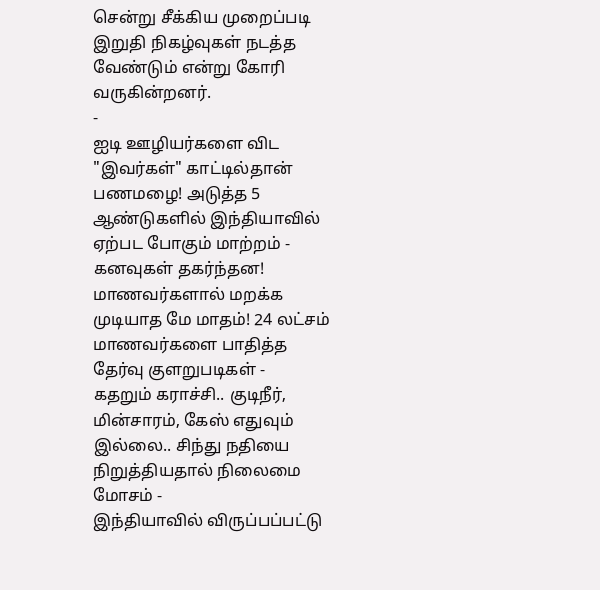சென்று சீக்கிய முறைப்படி இறுதி நிகழ்வுகள் நடத்த வேண்டும் என்று கோரி வருகின்றனர்.
-
ஐடி ஊழியர்களை விட "இவர்கள்" காட்டில்தான் பணமழை! அடுத்த 5 ஆண்டுகளில் இந்தியாவில் ஏற்பட போகும் மாற்றம் -
கனவுகள் தகர்ந்தன! மாணவர்களால் மறக்க முடியாத மே மாதம்! 24 லட்சம் மாணவர்களை பாதித்த தேர்வு குளறுபடிகள் -
கதறும் கராச்சி.. குடிநீர், மின்சாரம், கேஸ் எதுவும் இல்லை.. சிந்து நதியை நிறுத்தியதால் நிலைமை மோசம் -
இந்தியாவில் விருப்பப்பட்டு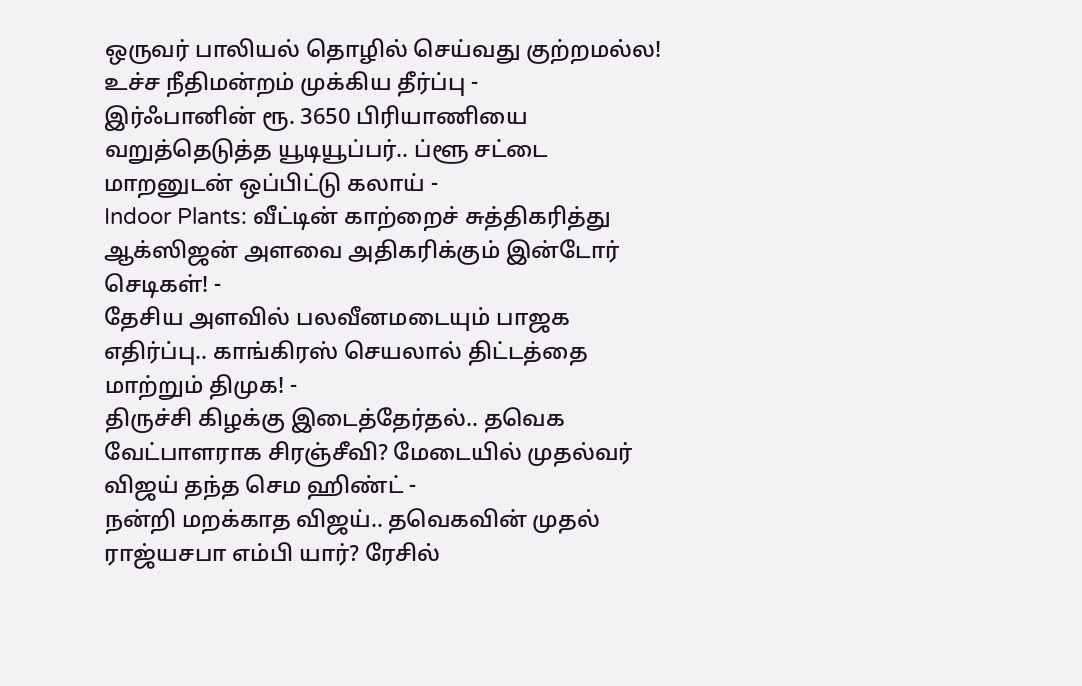ஒருவர் பாலியல் தொழில் செய்வது குற்றமல்ல! உச்ச நீதிமன்றம் முக்கிய தீர்ப்பு -
இர்ஃபானின் ரூ. 3650 பிரியாணியை வறுத்தெடுத்த யூடியூப்பர்.. ப்ளூ சட்டை மாறனுடன் ஒப்பிட்டு கலாய் -
Indoor Plants: வீட்டின் காற்றைச் சுத்திகரித்து ஆக்ஸிஜன் அளவை அதிகரிக்கும் இன்டோர் செடிகள்! -
தேசிய அளவில் பலவீனமடையும் பாஜக எதிர்ப்பு.. காங்கிரஸ் செயலால் திட்டத்தை மாற்றும் திமுக! -
திருச்சி கிழக்கு இடைத்தேர்தல்.. தவெக வேட்பாளராக சிரஞ்சீவி? மேடையில் முதல்வர் விஜய் தந்த செம ஹிண்ட் -
நன்றி மறக்காத விஜய்.. தவெகவின் முதல் ராஜ்யசபா எம்பி யார்? ரேசில்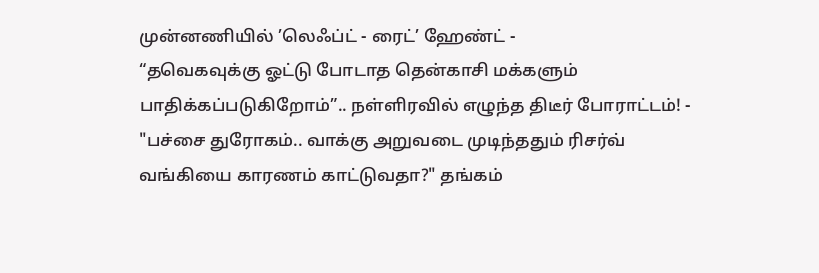முன்னணியில் ’லெஃப்ட் - ரைட்’ ஹேண்ட் -
“தவெகவுக்கு ஓட்டு போடாத தென்காசி மக்களும் பாதிக்கப்படுகிறோம்”.. நள்ளிரவில் எழுந்த திடீர் போராட்டம்! -
"பச்சை துரோகம்.. வாக்கு அறுவடை முடிந்ததும் ரிசர்வ் வங்கியை காரணம் காட்டுவதா?" தங்கம்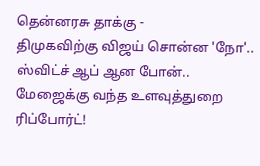தென்னரசு தாக்கு -
திமுகவிற்கு விஜய் சொன்ன 'நோ'.. ஸ்விட்ச் ஆப் ஆன போன்.. மேஜைக்கு வந்த உளவுத்துறை ரிப்போர்ட்!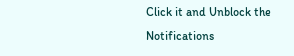Click it and Unblock the Notifications